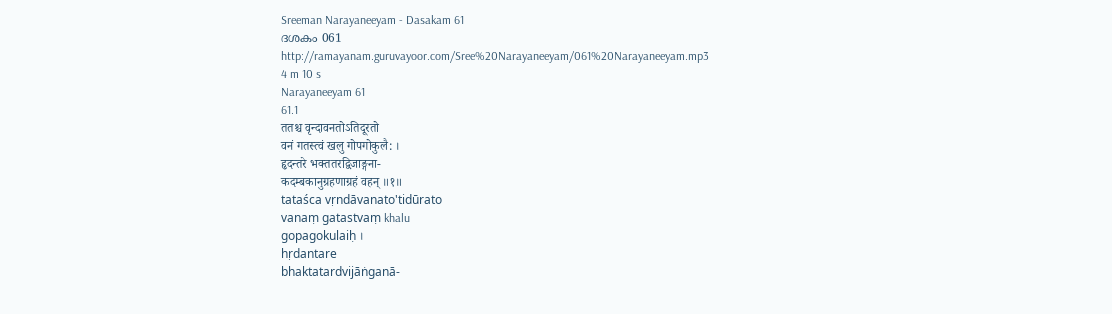Sreeman Narayaneeyam - Dasakam 61
ദശകം 061
http://ramayanam.guruvayoor.com/Sree%20Narayaneeyam/061%20Narayaneeyam.mp3
4 m 10 s
Narayaneeyam 61
61.1
ततश्च वृन्दावनतोऽतिदूरतो
वनं गतस्त्वं खलु गोपगोकुलै: ।
हृदन्तरे भक्ततरद्विजाङ्गना-
कदम्बकानुग्रहणाग्रहं वहन् ॥१॥
tataśca vṛndāvanato'tidūrato
vanaṃ gatastvaṃ khalu
gopagokulaiḥ ।
hṛdantare
bhaktatardvijāṅganā-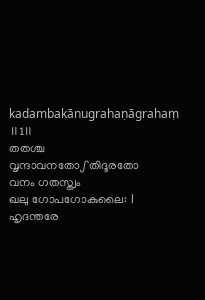kadambakānugrahaṇāgrahaṃ ॥1॥
തതശ്ച
വൃന്ദാവനതോഽതിദൂരതോ
വനം ഗതസ്ത്വം
ഖലു ഗോപഗോകുലൈ: ।
ഹൃദന്തരേ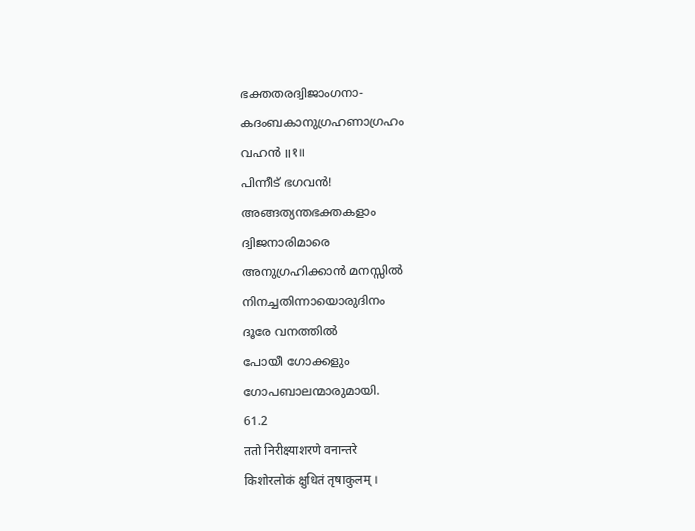ഭക്തതരദ്വിജാംഗനാ-
കദംബകാനുഗ്രഹണാഗ്രഹം
വഹൻ ॥१॥
പിന്നീട് ഭഗവൻ!
അങ്ങത്യന്തഭക്തകളാം
ദ്വിജനാരിമാരെ
അനുഗ്രഹിക്കാൻ മനസ്സിൽ
നിനച്ചതിന്നായൊരുദിനം
ദൂരേ വനത്തിൽ
പോയീ ഗോക്കളും
ഗോപബാലന്മാരുമായി.
61.2
ततो निरीक्ष्याशरणे वनान्तरे
किशोरलोकं क्षुधितं तृषाकुलम् ।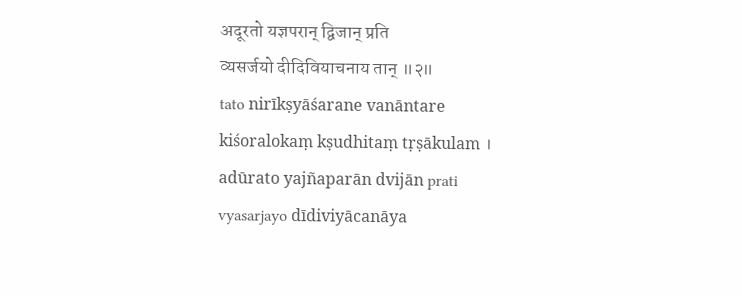अदूरतो यज्ञपरान् द्विजान् प्रति
व्यसर्जयो दीदिवियाचनाय तान् ॥२॥
tato nirīkṣyāśarane vanāntare
kiśoralokaṃ kṣudhitaṃ tṛṣākulam ।
adūrato yajñaparān dvijān prati
vyasarjayo dīdiviyācanāya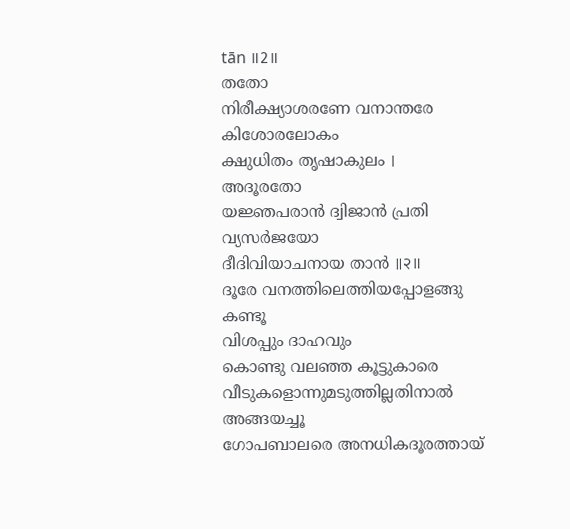tān ॥2॥
തതോ
നിരീക്ഷ്യാശരണേ വനാന്തരേ
കിശോരലോകം
ക്ഷുധിതം തൃഷാകുലം ।
അദൂരതോ
യജ്ഞപരാൻ ദ്വിജാൻ പ്രതി
വ്യസർജയോ
ദീദിവിയാചനായ താൻ ॥२॥
ദൂരേ വനത്തിലെത്തിയപ്പോളങ്ങു
കണ്ടൂ
വിശപ്പും ദാഹവും
കൊണ്ടു വലഞ്ഞ കൂട്ടുകാരെ
വീടുകളൊന്നുമടുത്തില്ലതിനാൽ
അങ്ങയച്ചൂ
ഗോപബാലരെ അനധികദൂരത്തായ്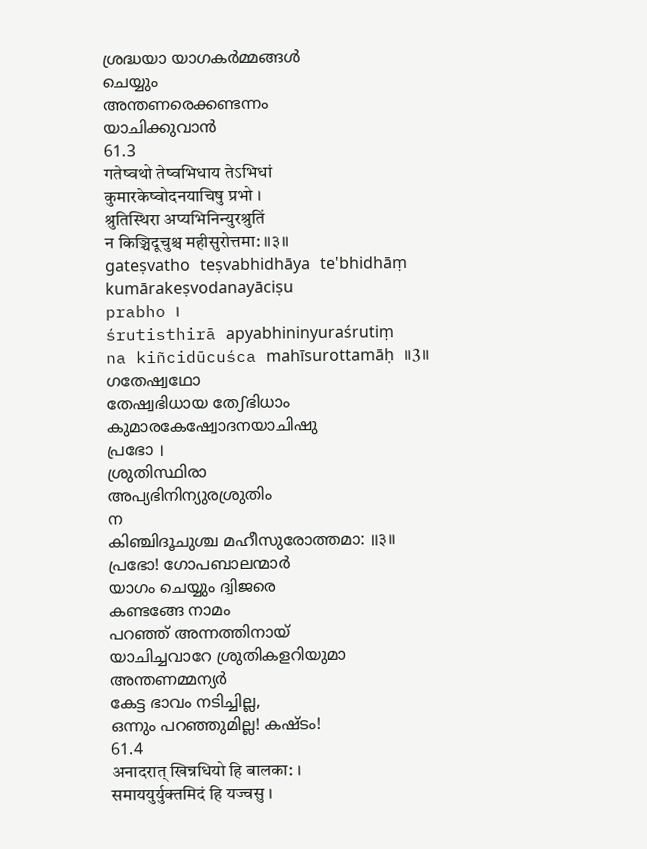ശ്രദ്ധയാ യാഗകർമ്മങ്ങൾ
ചെയ്യും
അന്തണരെക്കണ്ടന്നം
യാചിക്കുവാൻ
61.3
गतेष्वथो तेष्वभिधाय तेऽभिधां
कुमारकेष्वोदनयाचिषु प्रभो ।
श्रुतिस्थिरा अप्यभिनिन्युरश्रुतिं
न किञ्चिदूचुश्च महीसुरोत्तमा: ॥३॥
gateṣvatho teṣvabhidhāya te'bhidhāṃ
kumārakeṣvodanayāciṣu
prabho ।
śrutisthirā apyabhininyuraśrutiṃ
na kiñcidūcuśca mahīsurottamāḥ ॥3॥
ഗതേഷ്വഥോ
തേഷ്വഭിധായ തേഽഭിധാം
കുമാരകേഷ്വോദനയാചിഷു
പ്രഭോ ।
ശ്രുതിസ്ഥിരാ
അപ്യഭിനിന്യുരശ്രുതിം
ന
കിഞ്ചിദൂചുശ്ച മഹീസുരോത്തമാ: ॥३॥
പ്രഭോ! ഗോപബാലന്മാർ
യാഗം ചെയ്യും ദ്വിജരെ
കണ്ടങ്ങേ നാമം
പറഞ്ഞ് അന്നത്തിനായ്
യാചിച്ചവാറേ ശ്രുതികളറിയുമാ
അന്തണമ്മന്യർ
കേട്ട ഭാവം നടിച്ചില്ല,
ഒന്നും പറഞ്ഞുമില്ല! കഷ്ടം!
61.4
अनादरात् खिन्नधियो हि बालका: ।
समाययुर्युक्तमिदं हि यज्वसु ।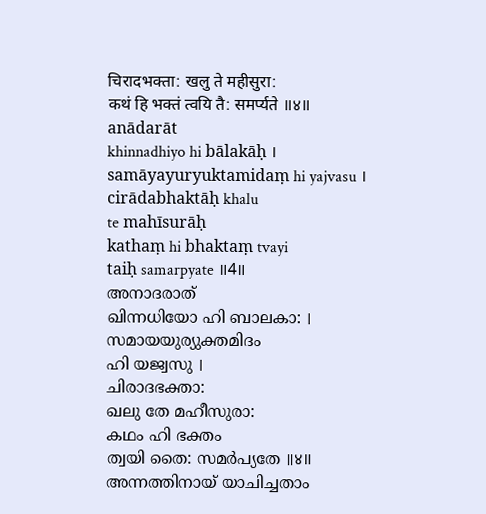चिरादभक्ता: खलु ते महीसुरा:
कथं हि भक्तं त्वयि तै: समर्प्यते ॥४॥
anādarāt
khinnadhiyo hi bālakāḥ ।
samāyayuryuktamidaṃ hi yajvasu ।
cirādabhaktāḥ khalu
te mahīsurāḥ
kathaṃ hi bhaktaṃ tvayi
taiḥ samarpyate ॥4॥
അനാദരാത്
ഖിന്നധിയോ ഹി ബാലകാ: ।
സമായയുര്യുക്തമിദം
ഹി യജ്വസു ।
ചിരാദഭക്താ:
ഖലു തേ മഹീസുരാ:
കഥം ഹി ഭക്തം
ത്വയി തൈ: സമർപ്യതേ ॥४॥
അന്നത്തിനായ് യാചിച്ചതാം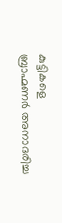കുട്ടികളെ
ബ്രാഹ്മണർ അനാദരിച്ച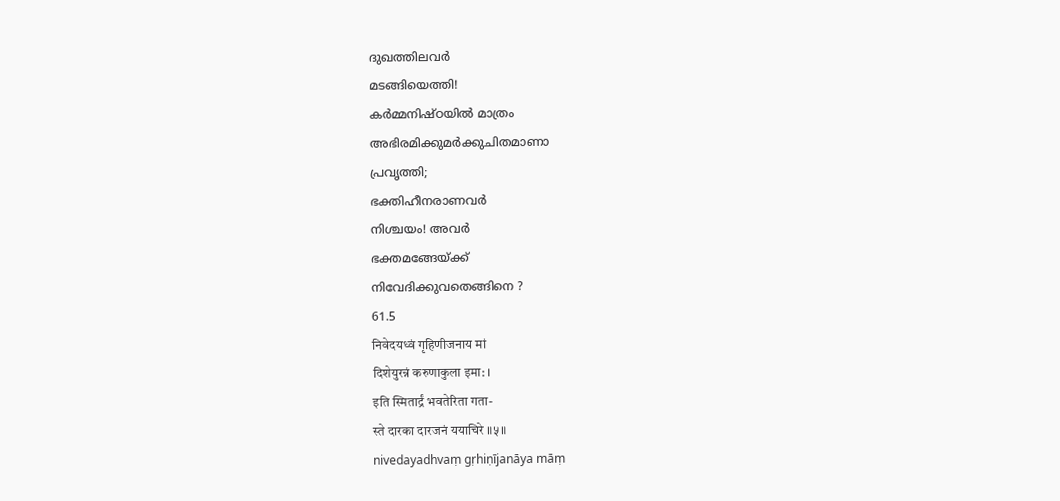ദുഖത്തിലവർ
മടങ്ങിയെത്തി!
കർമ്മനിഷ്ഠയിൽ മാത്രം
അഭിരമിക്കുമർക്കുചിതമാണാ
പ്രവൃത്തി;
ഭക്തിഹീനരാണവർ
നിശ്ചയം! അവർ
ഭക്തമങ്ങേയ്ക്ക്
നിവേദിക്കുവതെങ്ങിനെ ?
61.5
निवेदयध्वं गृहिणीजनाय मां
दिशेयुरन्नं करुणाकुला इमा: ।
इति स्मितार्द्रं भवतेरिता गता-
स्ते दारका दारजनं ययाचिरे ॥५॥
nivedayadhvaṃ gṛhiṇījanāya māṃ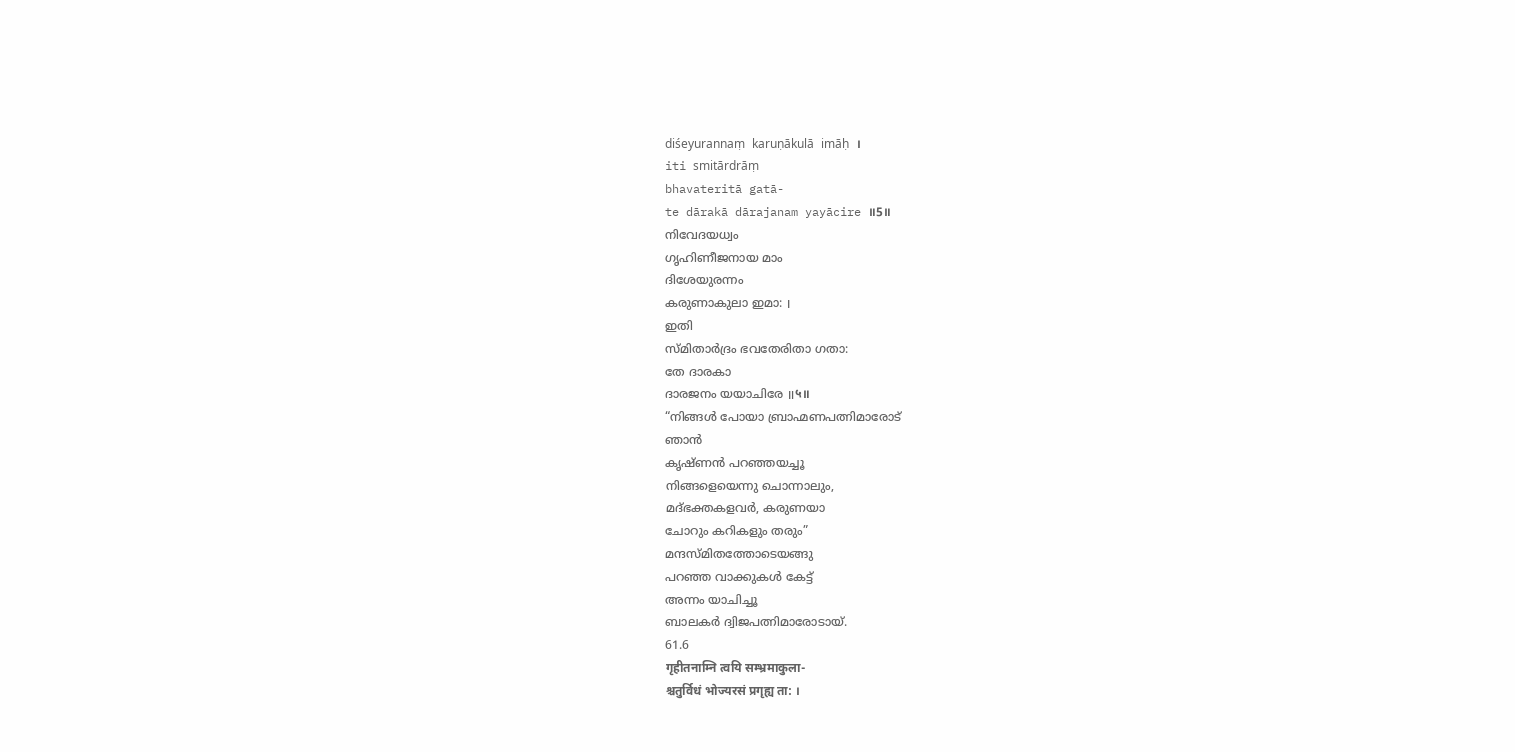diśeyurannaṃ karuṇākulā imāḥ ।
iti smitārdrāṃ
bhavateritā gatā-
te dārakā dārajanam yayācire ॥5॥
നിവേദയധ്വം
ഗൃഹിണീജനായ മാം
ദിശേയുരന്നം
കരുണാകുലാ ഇമാ: ।
ഇതി
സ്മിതാർദ്രം ഭവതേരിതാ ഗതാ:
തേ ദാരകാ
ദാരജനം യയാചിരേ ॥५॥
“നിങ്ങൾ പോയാ ബ്രാഹ്മണപത്നിമാരോട്
ഞാൻ
കൃഷ്ണൻ പറഞ്ഞയച്ചൂ
നിങ്ങളെയെന്നു ചൊന്നാലും,
മദ്ഭക്തകളവർ, കരുണയാ
ചോറും കറികളും തരും”
മന്ദസ്മിതത്തോടെയങ്ങു
പറഞ്ഞ വാക്കുകൾ കേട്ട്
അന്നം യാചിച്ചൂ
ബാലകർ ദ്വിജപത്നിമാരോടായ്.
61.6
गृहीतनाम्नि त्वयि सम्भ्रमाकुला-
श्चतुर्विधं भोज्यरसं प्रगृह्य ता: ।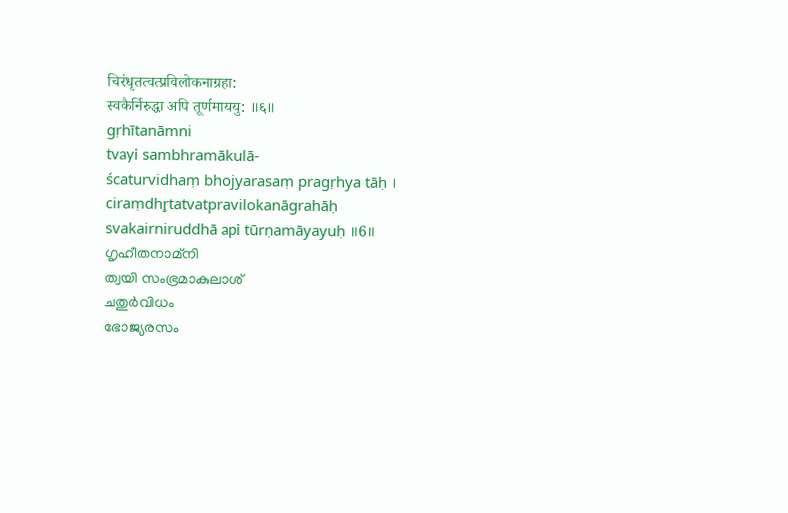चिरंधृतत्वत्प्रविलोकनाग्रहा:
स्वकैर्निरुद्धा अपि तूर्णमाययु: ॥६॥
gṛhītanāmni
tvayi sambhramākulā-
ścaturvidhaṃ bhojyarasaṃ pragṛhya tāḥ ।
ciraṃdhr̥tatvatpravilokanāgrahāḥ
svakairniruddhā api tūrṇamāyayuḥ ॥6॥
ഗൃഹീതനാമ്നി
ത്വയി സംഭ്രമാകുലാശ്
ചതുർവിധം
ഭോജ്യരസം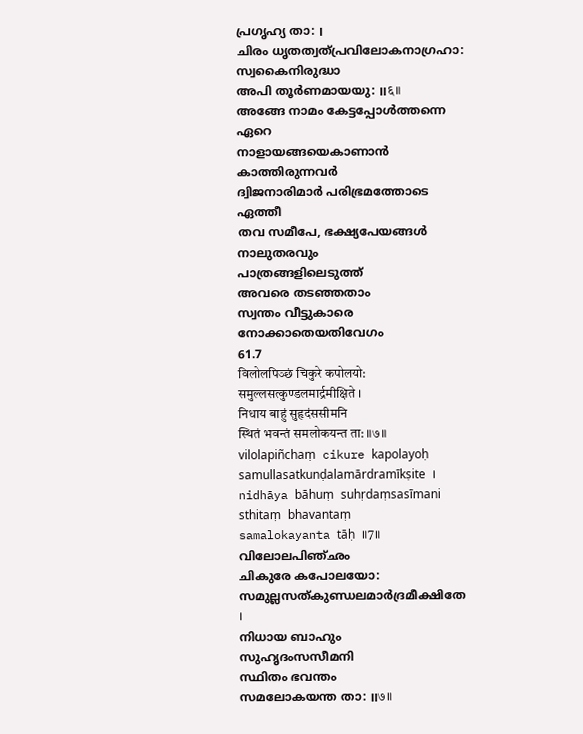പ്രഗൃഹ്യ താ: ।
ചിരം ധൃതത്വത്പ്രവിലോകനാഗ്രഹാ:
സ്വകൈനിരുദ്ധാ
അപി തൂർണമായയു: ॥६॥
അങ്ങേ നാമം കേട്ടപ്പോൾത്തന്നെ
ഏറെ
നാളായങ്ങയെകാണാൻ
കാത്തിരുന്നവർ
ദ്വിജനാരിമാർ പരിഭ്രമത്തോടെ
ഏത്തീ
തവ സമീപേ, ഭക്ഷ്യപേയങ്ങൾ
നാലുതരവും
പാത്രങ്ങളിലെടുത്ത്
അവരെ തടഞ്ഞതാം
സ്വന്തം വീട്ടുകാരെ
നോക്കാതെയതിവേഗം
61.7
विलोलपिञ्छं चिकुरे कपोलयो:
समुल्लसत्कुण्डलमार्द्रमीक्षिते ।
निधाय बाहुं सुहृदंससीमनि
स्थितं भवन्तं समलोकयन्त ता: ॥७॥
vilolapiñchaṃ cikure kapolayoḥ
samullasatkunḍalamārdramīkṣite ।
nidhāya bāhuṃ suhṛdaṃsasīmani
sthitaṃ bhavantaṃ
samalokayanta tāḥ ॥7॥
വിലോലപിഞ്ഛം
ചികുരേ കപോലയോ:
സമുല്ലസത്കുണ്ഡലമാർദ്രമീക്ഷിതേ
।
നിധായ ബാഹും
സുഹൃദംസസീമനി
സ്ഥിതം ഭവന്തം
സമലോകയന്ത താ: ॥७॥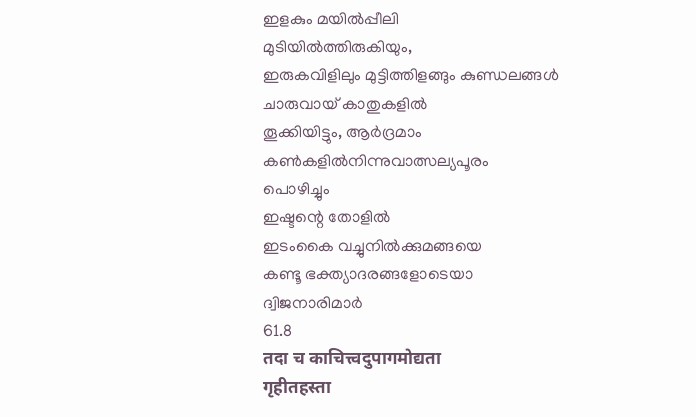ഇളകും മയിൽപ്പീലി
മുടിയിൽത്തിരുകിയും,
ഇരുകവിളിലും മുട്ടിത്തിളങ്ങും കുണ്ഡലങ്ങൾ
ചാരുവായ് കാതുകളിൽ
തൂക്കിയിട്ടും, ആർദ്രമാം
കൺകളിൽനിന്നുവാത്സല്യപൂരം
പൊഴിച്ചും
ഇഷ്ടന്റെ തോളിൽ
ഇടംകൈ വച്ചുനിൽക്കുമങ്ങയെ
കണ്ടൂ ഭക്ത്യാദരങ്ങളോടെയാ
ദ്വിജനാരിമാർ
61.8
तदा च काचित्त्वदुपागमोद्यता
गृहीतहस्ता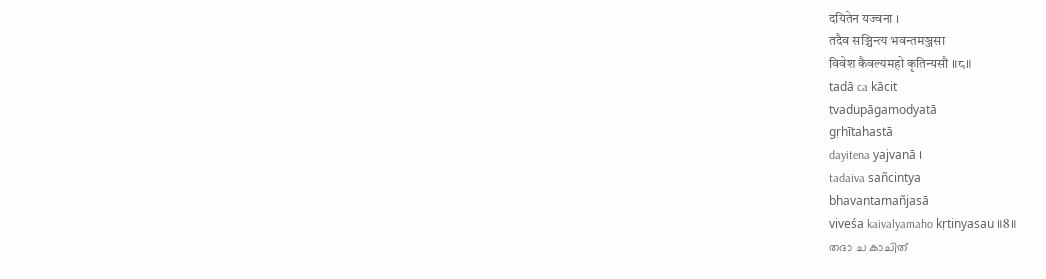दयितेन यज्वना ।
तदैव सञ्चिन्त्य भवन्तमञ्जसा
विवेश कैवल्यमहो कृतिन्यसौ ॥८॥
tadā ca kācit
tvadupāgamodyatā
gṛhītahastā
dayitena yajvanā ।
tadaiva sañcintya
bhavantamañjasā
viveśa kaivalyamaho kṛtinyasau ॥8॥
തദാ ച കാചിത്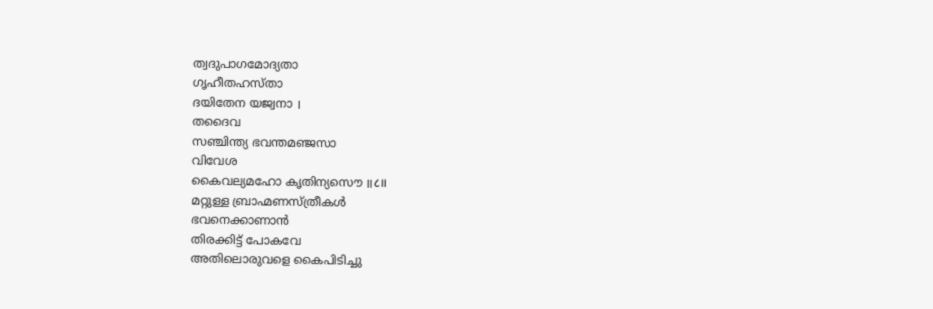ത്വദുപാഗമോദ്യതാ
ഗൃഹീതഹസ്താ
ദയിതേന യജ്വനാ ।
തദൈവ
സഞ്ചിന്ത്യ ഭവന്തമഞ്ജസാ
വിവേശ
കൈവല്യമഹോ കൃതിന്യസൌ ॥८॥
മറ്റുള്ള ബ്രാഹ്മണസ്ത്രീകൾ
ഭവനെക്കാണാൻ
തിരക്കിട്ട് പോകവേ
അതിലൊരുവളെ കൈപിടിച്ചു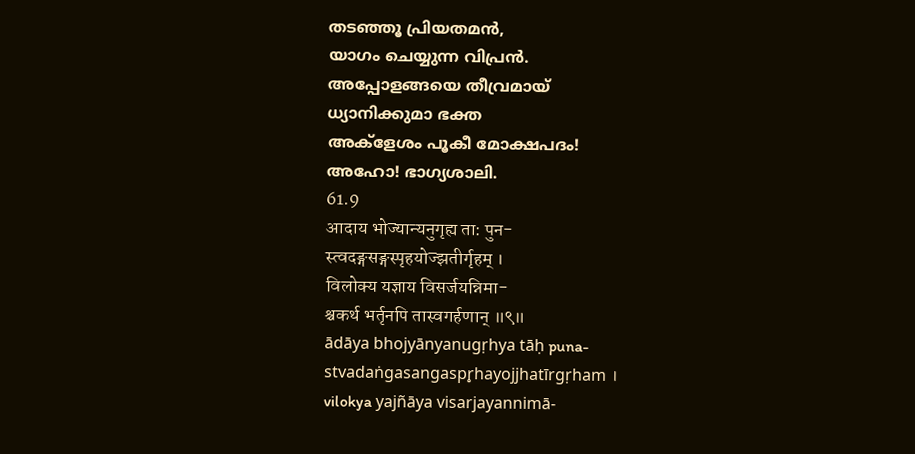തടഞ്ഞൂ പ്രിയതമൻ,
യാഗം ചെയ്യുന്ന വിപ്രൻ.
അപ്പോളങ്ങയെ തീവ്രമായ്
ധ്യാനിക്കുമാ ഭക്ത
അക്ളേശം പൂകീ മോക്ഷപദം!
അഹോ! ഭാഗ്യശാലി.
61.9
आदाय भोज्यान्यनुगृह्य ता: पुन-
स्त्वदङ्गसङ्गस्पृहयोज्झतीर्गृहम् ।
विलोक्य यज्ञाय विसर्जयन्निमा-
श्चकर्थ भर्तृनपि तास्वगर्हणान् ॥९॥
ādāya bhojyānyanugṛhya tāḥ puna-
stvadaṅgasangaspr̥hayojjhatīrgṛham ।
vilokya yajñāya visarjayannimā-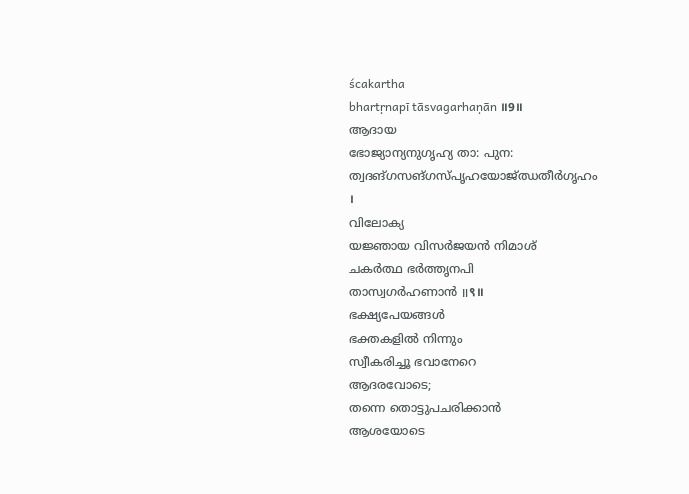ścakartha
bhartṛnapī tāsvagarhaṇān ॥9॥
ആദായ
ഭോജ്യാന്യനുഗൃഹ്യ താ: പുന:
ത്വദങ്ഗസങ്ഗസ്പൃഹയോജ്ഝതീർഗൃഹം
।
വിലോക്യ
യജ്ഞായ വിസർജയൻ നിമാശ്
ചകർത്ഥ ഭർത്തൃനപി
താസ്വഗർഹണാൻ ॥९॥
ഭക്ഷ്യപേയങ്ങൾ
ഭക്തകളിൽ നിന്നും
സ്വീകരിച്ചൂ ഭവാനേറെ
ആദരവോടെ;
തന്നെ തൊട്ടുപചരിക്കാൻ
ആശയോടെ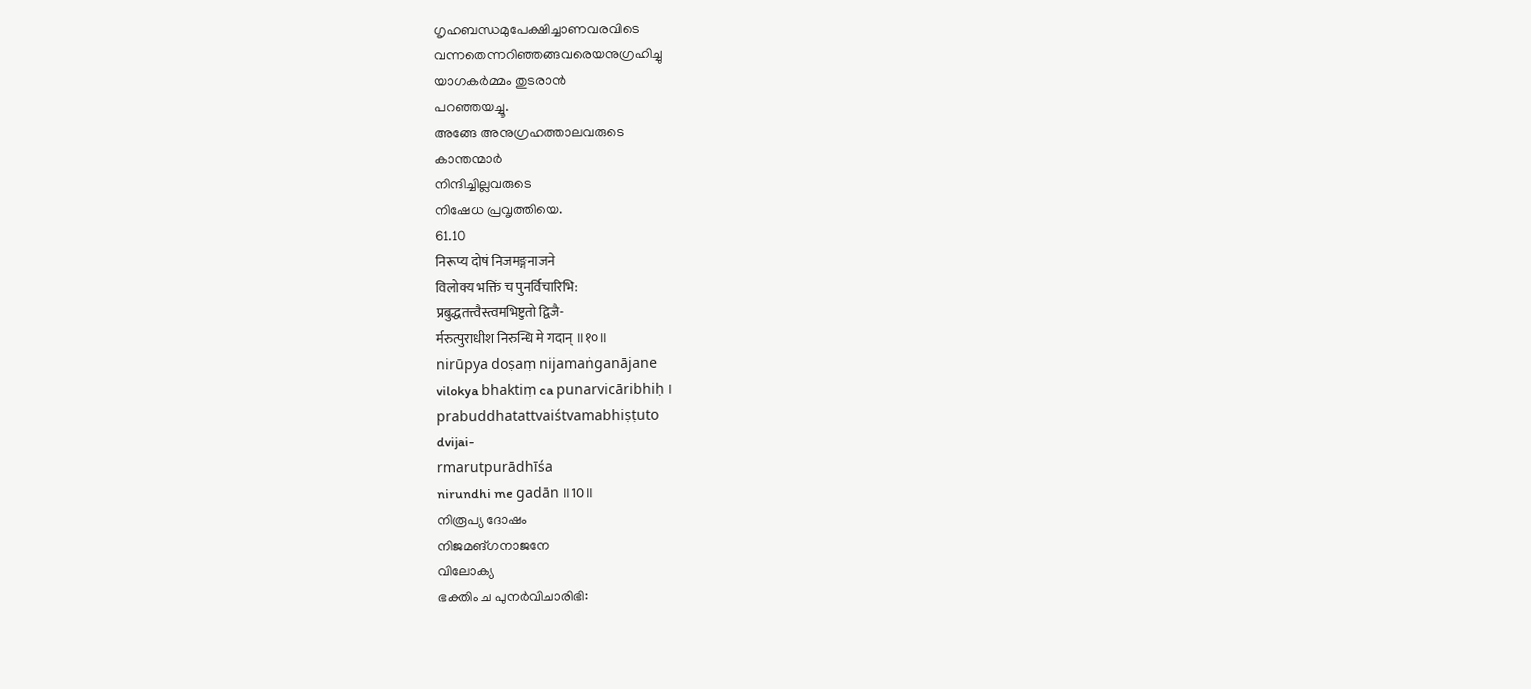ഗൃഹബന്ധമുപേക്ഷിച്ചാണവരവിടെ
വന്നതെന്നറിഞ്ഞങ്ങവരെയനുഗ്രഹിച്ചു
യാഗകർമ്മം തുടരാൻ
പറഞ്ഞയച്ചൂ.
അങ്ങേ അനുഗ്രഹത്താലവരുടെ
കാന്തന്മാർ
നിന്ദിച്ചില്ലവരുടെ
നിഷേധ പ്രവൃത്തിയെ.
61.10
निरूप्य दोषं निजमङ्गनाजने
विलोक्य भक्तिं च पुनर्विचारिभि:
प्रबुद्धतत्त्वैस्त्वमभिष्टुतो द्विजै-
र्मरुत्पुराधीश निरुन्धि मे गदान् ॥१०॥
nirūpya doṣaṃ nijamaṅganājane
vilokya bhaktiṃ ca punarvicāribhiḥ ।
prabuddhatattvaiśtvamabhiṣṭuto
dvijai-
rmarutpurādhīśa
nirundhi me gadān ॥10॥
നിരൂപ്യ ദോഷം
നിജമങ്ഗനാജനേ
വിലോക്യ
ഭക്തിം ച പുനർവിചാരിഭി: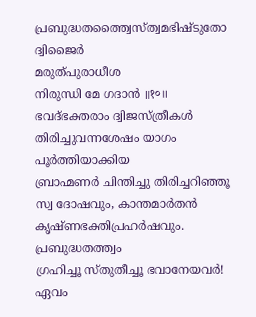പ്രബുദ്ധതത്ത്വൈസ്ത്വമഭിഷ്ടുതോ
ദ്വിജൈർ
മരുത്പുരാധീശ
നിരുന്ധി മേ ഗദാൻ ॥१०॥
ഭവദ്ഭക്തരാം ദ്വിജസ്ത്രീകൾ
തിരിച്ചുവന്നശേഷം യാഗം
പൂർത്തിയാക്കിയ
ബ്രാഹ്മണർ ചിന്തിച്ചു തിരിച്ചറിഞ്ഞൂ
സ്വ ദോഷവും, കാന്തമാർതൻ
കൃഷ്ണഭക്തിപ്രഹർഷവും.
പ്രബുദ്ധതത്ത്വം
ഗ്രഹിച്ചൂ സ്തുതീച്ചൂ ഭവാനേയവർ! ഏവം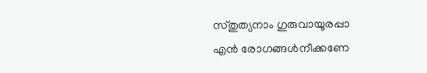സ്തുത്യനാം ഗുരുവായൂരപ്പാ
എൻ രോഗങ്ങൾനീക്കണേ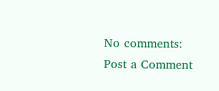No comments:
Post a Comment